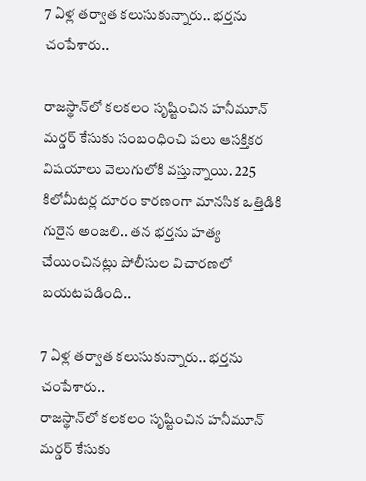7 ఏళ్ల తర్వాత కలుసుకున్నారు.. భర్తను చంపేశారు..

రాజస్థాన్‌లో కలకలం సృష్టించిన హనీమూన్ మర్డర్ కేసుకు సంబంధించి పలు ఆసక్తికర విషయాలు వెలుగులోకి వస్తున్నాయి. 225 కిలోమీటర్ల దూరం కారణంగా మానసిక ఒత్తిడికి గురైన అంజలి.. తన భర్తను హత్య చేయించినట్లు పోలీసుల విచారణలో బయటపడింది..

7 ఏళ్ల తర్వాత కలుసుకున్నారు.. భర్తను చంపేశారు..
రాజస్థాన్‌లో కలకలం సృష్టించిన హనీమూన్ మర్డర్ కేసుకు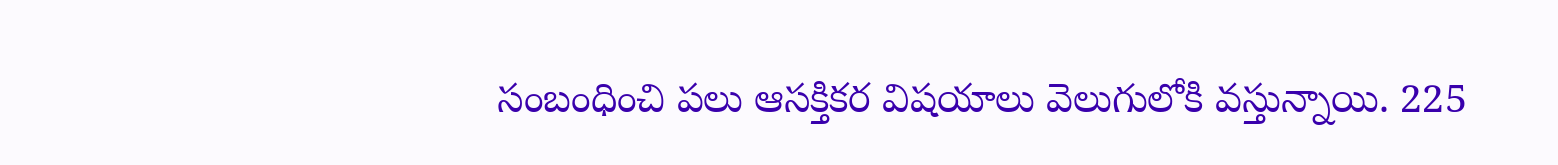సంబంధించి పలు ఆసక్తికర విషయాలు వెలుగులోకి వస్తున్నాయి. 225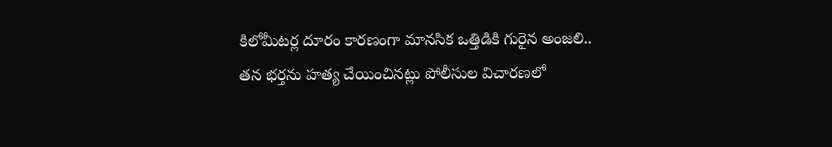కిలోమీటర్ల దూరం కారణంగా మానసిక ఒత్తిడికి గురైన అంజలి.. తన భర్తను హత్య చేయించినట్లు పోలీసుల విచారణలో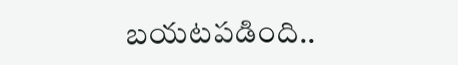బయటపడింది..